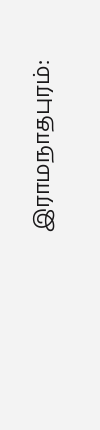இராமநாதபுரம்: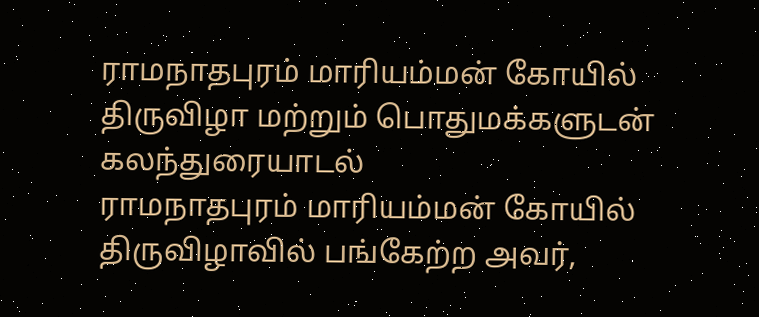ராமநாதபுரம் மாரியம்மன் கோயில் திருவிழா மற்றும் பொதுமக்களுடன் கலந்துரையாடல்
ராமநாதபுரம் மாரியம்மன் கோயில் திருவிழாவில் பங்கேற்ற அவர்,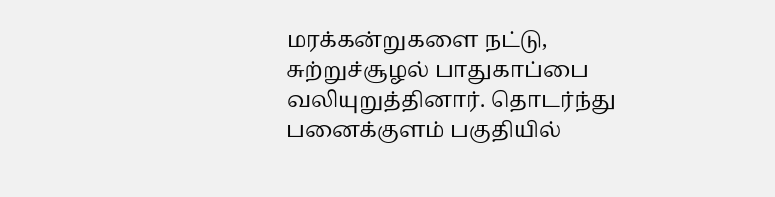மரக்கன்றுகளை நட்டு, சுற்றுச்சூழல் பாதுகாப்பை வலியுறுத்தினார். தொடர்ந்து பனைக்குளம் பகுதியில்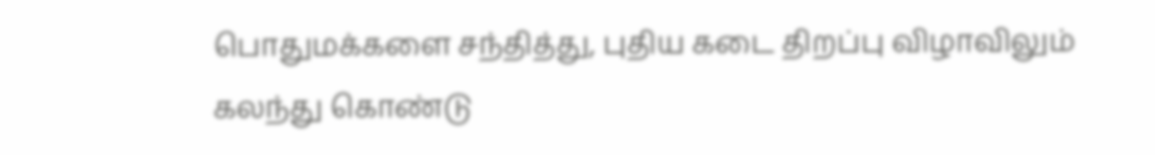பொதுமக்களை சந்தித்து, புதிய கடை திறப்பு விழாவிலும் கலந்து கொண்டு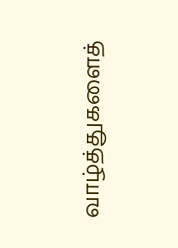வாழ்த்துகளைத்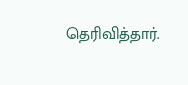தெரிவித்தார்.